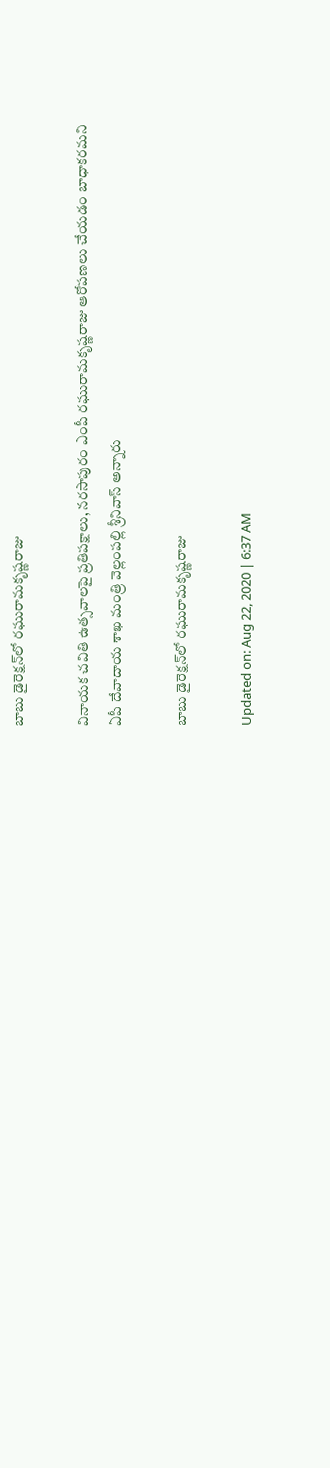బాబు డైరెక్షన్‌లో రఘురామకృష్ణరాజు

వినాయక చవితి ఉత్సవాలపై ప్రతిపక్షాలు, నరసాపురం ఎంపీ రఘురామకృష్ణరాజు ఆరోపణలు చేయడం బాధాకరమని ఏపీ దేవాదాయ శాఖ మంత్రి వెల్లంపల్లి శ్రీనివాస్ అన్నారు‌

బాబు డైరెక్షన్‌లో రఘురామకృష్ణరాజు

Updated on: Aug 22, 2020 | 6:37 AM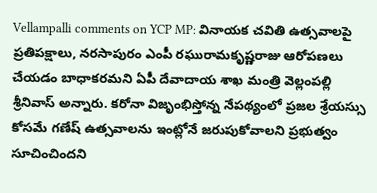Vellampalli comments on YCP MP: వినాయక చవితి ఉత్సవాలపై ప్రతిపక్షాలు, నరసాపురం ఎంపీ రఘురామకృష్ణరాజు ఆరోపణలు చేయడం బాధాకరమని ఏపీ దేవాదాయ శాఖ మంత్రి వెల్లంపల్లి శ్రీనివాస్ అన్నారు‌. కరోనా విజృంభిస్తోన్న నేపథ్యంలో ప్రజల శ్రేయస్సు కోసమే గణేష్‌ ఉత్సవాలను ఇంట్లోనే జరుపుకోవాలని ప్రభుత్వం సూచించిందని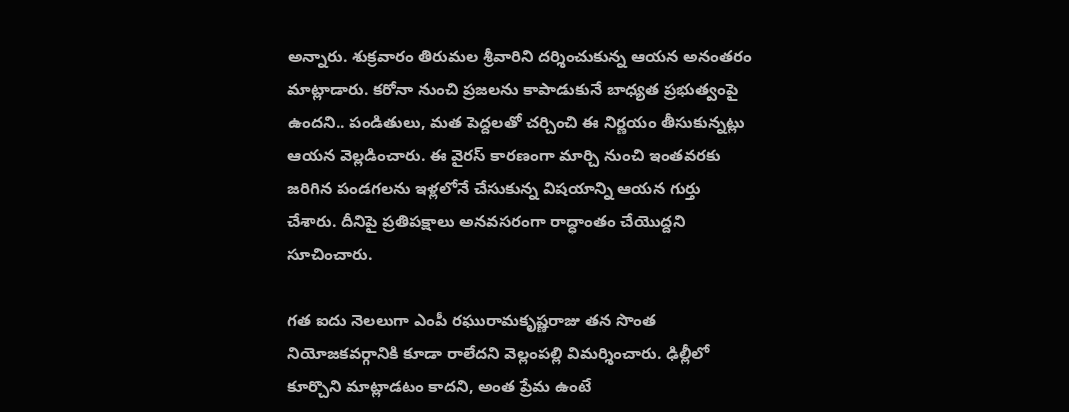అన్నారు. శుక్రవారం తిరుమల శ్రీవారిని దర్శించుకున్న ఆయన అనంతరం మాట్లాడారు. కరోనా నుంచి ప్రజలను కాపాడుకునే బాధ్యత ప్రభుత్వంపై ఉందని.. పండితులు, మత పెద్దలతో చర్చించి ఈ నిర్ణయం తీసుకున్నట్లు ఆయన వెల్లడించారు. ఈ వైరస్ కారణంగా మార్చి నుంచి ఇంతవరకు జరిగిన పండగలను ఇళ్లలోనే చేసుకున్న విషయాన్ని ఆయన గుర్తు చేశారు. దీనిపై ప్రతిపక్షాలు అనవసరంగా రాద్ధాంతం చేయొద్దని సూచించారు.

గత ఐదు నెలలుగా ఎంపీ రఘురామకృష్ణరాజు తన సొంత నియోజకవర్గానికి కూడా రాలేదని వెల్లంపల్లి విమర్శించారు. ఢిల్లీలో కూర్చొని మాట్లాడటం కాదని, అంత ప్రేమ ఉంటే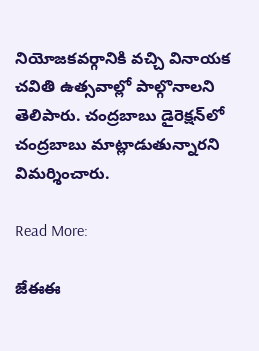నియోజకవర్గానికి వచ్చి వినాయక చవితి ఉత్సవాల్లో పాల్గొనాలని తెలిపారు. చంద్రబాబు డైరెక్షన్‌లో చంద్రబాబు మాట్లాడుతున్నారని విమర్శించారు.

Read More:

జేఈఈ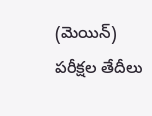(మెయిన్) పరీక్షల తేదీలు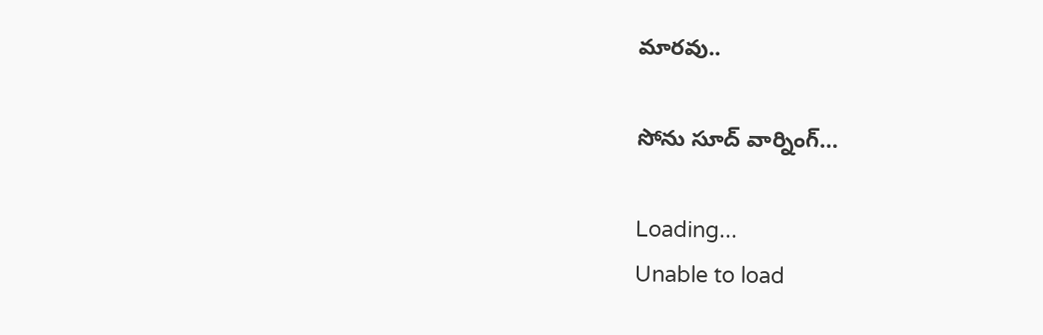మారవు..

సోను సూద్ వార్నింగ్…

Loading...
Unable to load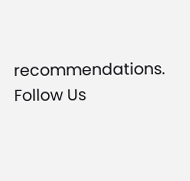recommendations.
Follow Us